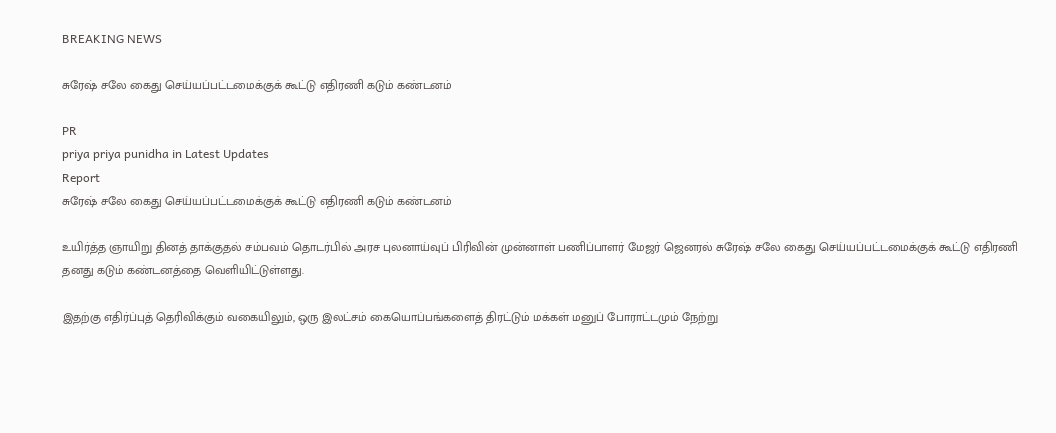BREAKING NEWS

சுரேஷ் சலே கைது செய்யப்பட்டமைக்குக் கூட்டு எதிரணி கடும் கண்டனம்

PR
priya priya punidha in Latest Updates
Report
சுரேஷ் சலே கைது செய்யப்பட்டமைக்குக் கூட்டு எதிரணி கடும் கண்டனம்

உயிர்த்த ஞாயிறு தினத் தாக்குதல் சம்பவம் தொடர்பில் அரச புலனாய்வுப் பிரிவின் முன்னாள் பணிப்பாளர் மேஜர் ஜெனரல் சுரேஷ் சலே கைது செய்யப்பட்டமைக்குக் கூட்டு எதிரணி தனது கடும் கண்டனத்தை வெளியிட்டுள்ளது.

இதற்கு எதிர்ப்புத் தெரிவிக்கும் வகையிலும், ஒரு இலட்சம் கையொப்பங்களைத் திரட்டும் மக்கள் மனுப் போராட்டமும் நேற்று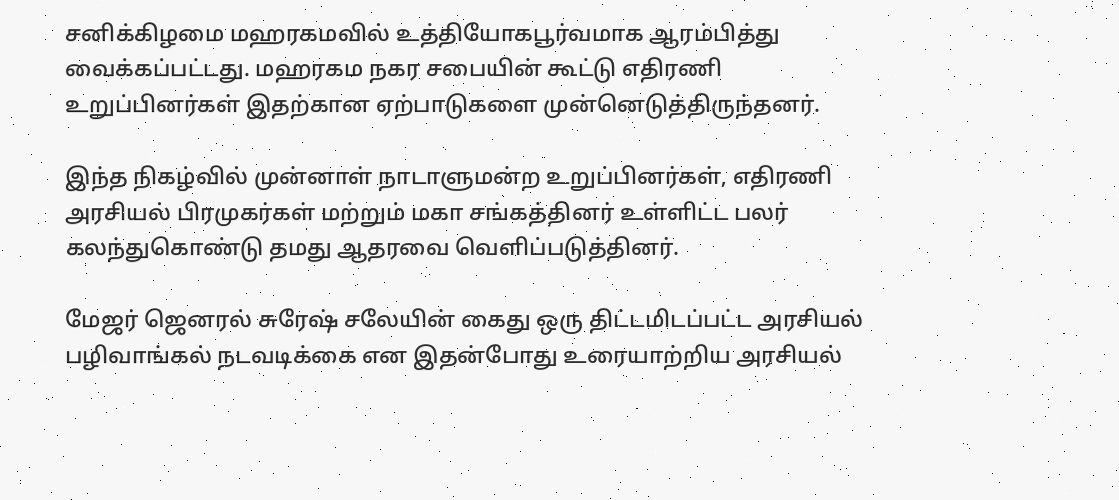சனிக்கிழமை மஹரகமவில் உத்தியோகபூர்வமாக ஆரம்பித்து வைக்கப்பட்டது. மஹரகம நகர சபையின் கூட்டு எதிரணி உறுப்பினர்கள் இதற்கான ஏற்பாடுகளை முன்னெடுத்திருந்தனர்.

இந்த நிகழ்வில் முன்னாள் நாடாளுமன்ற உறுப்பினர்கள், எதிரணி அரசியல் பிரமுகர்கள் மற்றும் மகா சங்கத்தினர் உள்ளிட்ட பலர் கலந்துகொண்டு தமது ஆதரவை வெளிப்படுத்தினர்.

மேஜர் ஜெனரல் சுரேஷ் சலேயின் கைது ஒரு திட்டமிடப்பட்ட அரசியல் பழிவாங்கல் நடவடிக்கை என இதன்போது உரையாற்றிய அரசியல்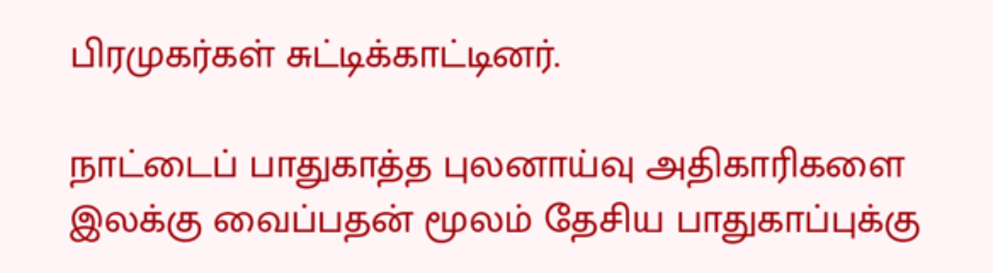பிரமுகர்கள் சுட்டிக்காட்டினர்.

நாட்டைப் பாதுகாத்த புலனாய்வு அதிகாரிகளை இலக்கு வைப்பதன் மூலம் தேசிய பாதுகாப்புக்கு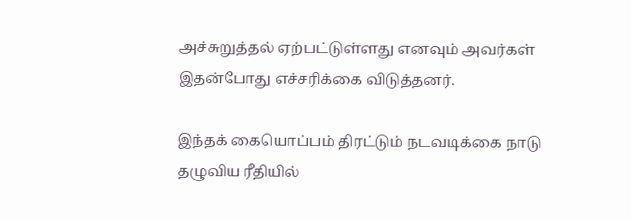அச்சுறுத்தல் ஏற்பட்டுள்ளது எனவும் அவர்கள் இதன்போது எச்சரிக்கை விடுத்தனர்.

இந்தக் கையொப்பம் திரட்டும் நடவடிக்கை நாடு தழுவிய ரீதியில்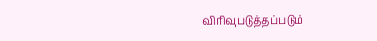விரிவுபடுத்தப்படும்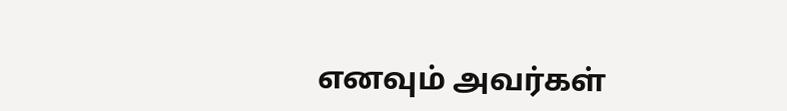எனவும் அவர்கள்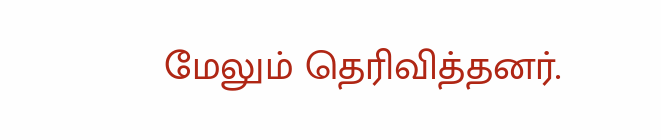மேலும் தெரிவித்தனர்.